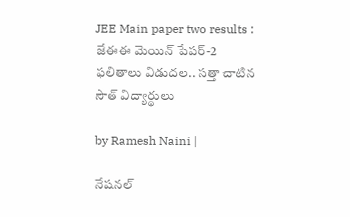JEE Main paper two results : జేఈఈ మెయిన్ పేపర్-2 ఫలితాలు విడుదల.. సత్తా చాటిన సౌత్ విద్యార్థులు

by Ramesh Naini |

నేషనల్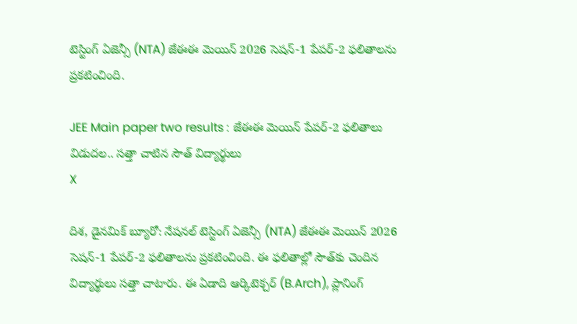టెస్టింగ్ ఏజెన్సీ (NTA) జేఈఈ మెయిన్ 2026 సెషన్-1 పేపర్-2 ఫలితాలను ప్రకటించింది.

JEE Main paper two results : జేఈఈ మెయిన్ పేపర్-2 ఫలితాలు విడుదల.. సత్తా చాటిన సౌత్ విద్యార్థులు
X

దిశ, డైనమిక్ బ్యూరో: నేషనల్ టెస్టింగ్ ఏజెన్సీ (NTA) జేఈఈ మెయిన్ 2026 సెషన్-1 పేపర్-2 ఫలితాలను ప్రకటించింది. ఈ ఫలితాల్లో సౌత్‌కు చెందిన విద్యార్థులు సత్తా చాటారు. ఈ ఏడాది ఆర్కిటెక్చర్ (B.Arch), ప్లానింగ్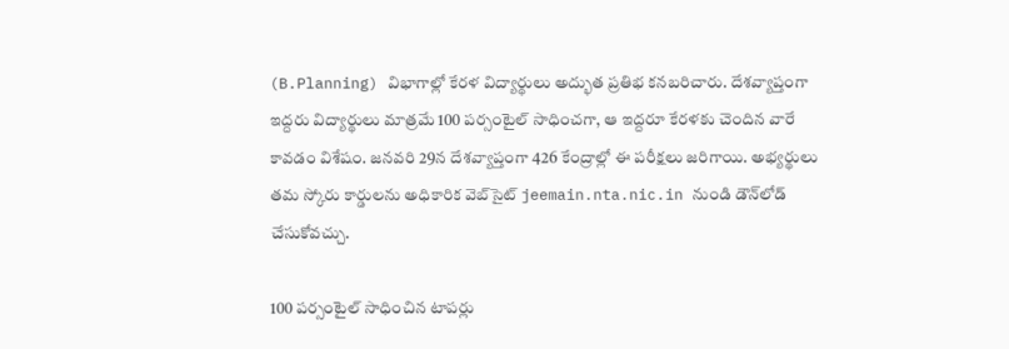(B.Planning) విభాగాల్లో కేరళ విద్యార్థులు అద్భుత ప్రతిభ కనబరిచారు. దేశవ్యాప్తంగా ఇద్దరు విద్యార్థులు మాత్రమే 100 పర్సంటైల్ సాధించగా, ఆ ఇద్దరూ కేరళకు చెందిన వారే కావడం విశేషం. జనవరి 29న దేశవ్యాప్తంగా 426 కేంద్రాల్లో ఈ పరీక్షలు జరిగాయి. అభ్యర్థులు తమ స్కోరు కార్డులను అధికారిక వెబ్‌సైట్ jeemain.nta.nic.in నుండి డౌన్‌లోడ్ చేసుకోవచ్చు.

100 పర్సంటైల్ సాధించిన టాపర్లు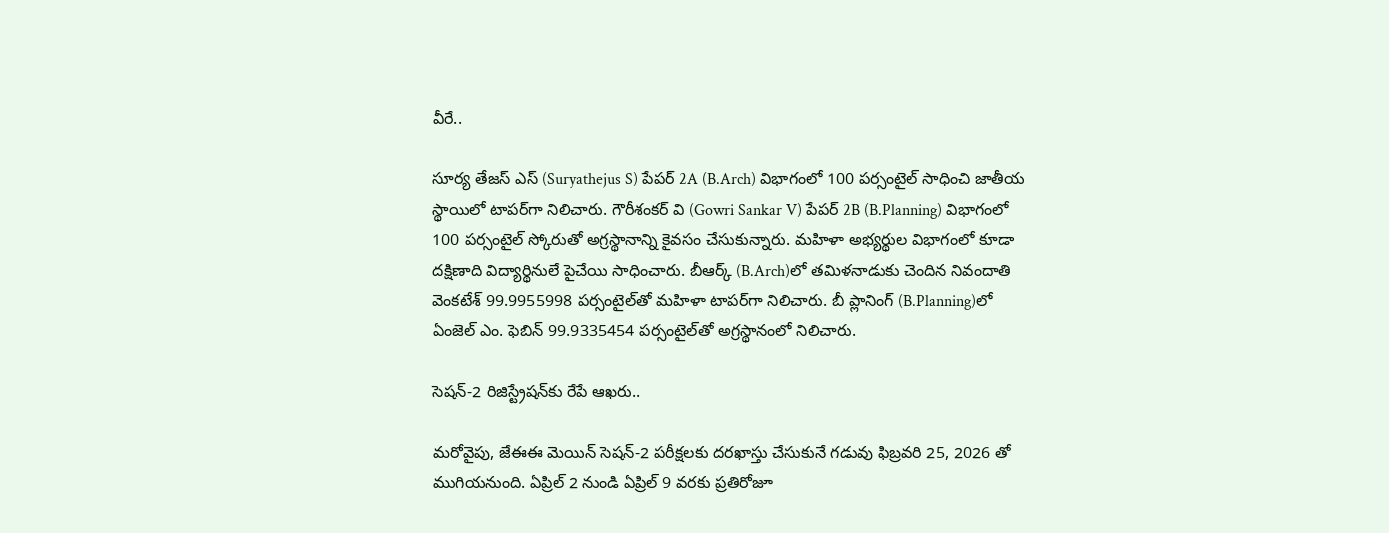వీరే..

సూర్య తేజస్ ఎస్ (Suryathejus S) పేపర్ 2A (B.Arch) విభాగంలో 100 పర్సంటైల్ సాధించి జాతీయ స్థాయిలో టాపర్‌గా నిలిచారు. గౌరీశంకర్ వి (Gowri Sankar V) పేపర్ 2B (B.Planning) విభాగంలో 100 పర్సంటైల్ స్కోరుతో అగ్రస్థానాన్ని కైవసం చేసుకున్నారు. మహిళా అభ్యర్థుల విభాగంలో కూడా దక్షిణాది విద్యార్థినులే పైచేయి సాధించారు. బీఆర్క్ (B.Arch)లో తమిళనాడుకు చెందిన నివందాతి వెంకటేశ్ 99.9955998 పర్సంటైల్‌తో మహిళా టాపర్‌గా నిలిచారు. బీ ప్లానింగ్ (B.Planning)లో ఏంజెల్ ఎం. ఫెబిన్ 99.9335454 పర్సంటైల్‌తో అగ్రస్థానంలో నిలిచారు.

సెషన్-2 రిజిస్ట్రేషన్‌కు రేపే ఆఖరు..

మరోవైపు, జేఈఈ మెయిన్ సెషన్-2 పరీక్షలకు దరఖాస్తు చేసుకునే గడువు ఫిబ్రవరి 25, 2026 తో ముగియనుంది. ఏప్రిల్ 2 నుండి ఏప్రిల్ 9 వరకు ప్రతిరోజూ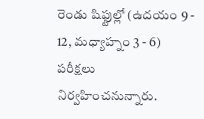రెండు షిఫ్టుల్లో (ఉదయం 9 - 12, మధ్యాహ్నం 3 - 6) పరీక్షలు నిర్వహించనున్నారు.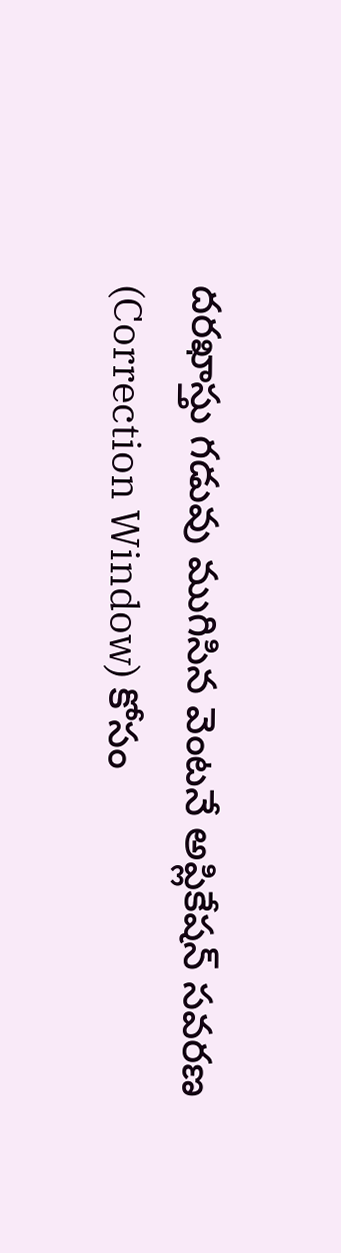దరఖాస్తు గడువు ముగిసిన వెంటనే అప్లికేషన్ సవరణ (Correction Window) కోసం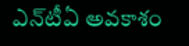ఎన్‌టీఏ అవకాశం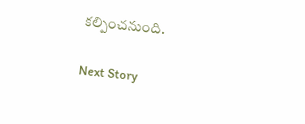కల్పించనుంది.

Next Story